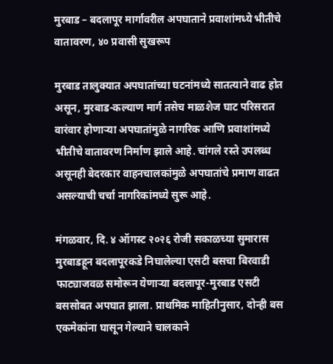मुरबाड – बदलापूर मार्गावरील अपघाताने प्रवाशांमध्ये भीतीचे वातावरण, ४० प्रवासी सुखरूप

मुरबाड तालुक्यात अपघातांच्या घटनांमध्ये सातत्याने वाढ होत असून, मुरबाड-कल्याण मार्ग तसेच माळशेज घाट परिसरात वारंवार होणाऱ्या अपघातांमुळे नागरिक आणि प्रवाशांमध्ये भीतीचे वातावरण निर्माण झाले आहे. चांगले रस्ते उपलब्ध असूनही बेदरकार वाहनचालकांमुळे अपघातांचे प्रमाण वाढत असल्याची चर्चा नागरिकांमध्ये सुरू आहे.

मंगळवार, दि. ४ ऑगस्ट २०२६ रोजी सकाळच्या सुमारास मुरबाडहून बदलापूरकडे निघालेल्या एसटी बसचा बिरवाडी फाट्याजवळ समोरून येणाऱ्या बदलापूर-मुरबाड एसटी बससोबत अपघात झाला. प्राथमिक माहितीनुसार, दोन्ही बस एकमेकांना घासून गेल्याने चालकाने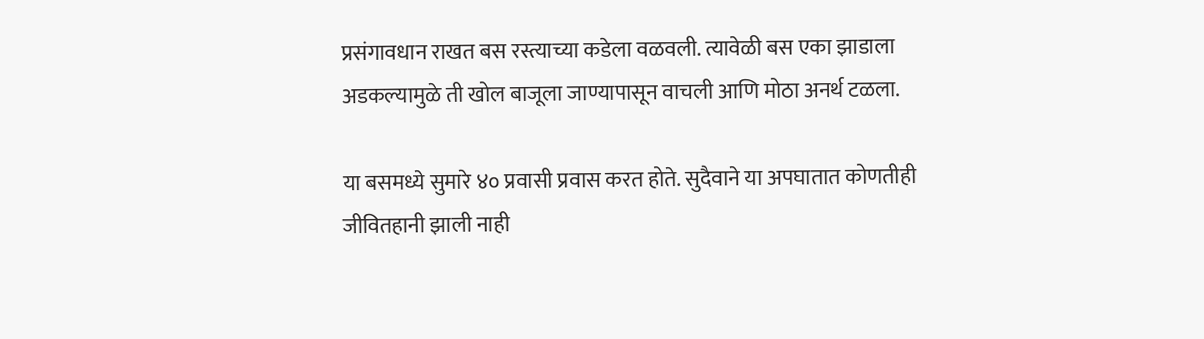प्रसंगावधान राखत बस रस्त्याच्या कडेला वळवली. त्यावेळी बस एका झाडाला अडकल्यामुळे ती खोल बाजूला जाण्यापासून वाचली आणि मोठा अनर्थ टळला.

या बसमध्ये सुमारे ४० प्रवासी प्रवास करत होते. सुदैवाने या अपघातात कोणतीही जीवितहानी झाली नाही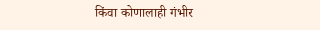किंवा कोणालाही गंभीर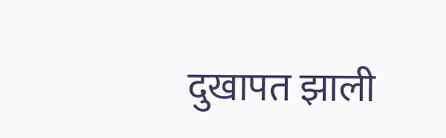दुखापत झाली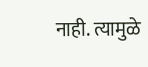नाही. त्यामुळे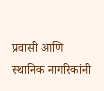प्रवासी आणि स्थानिक नागरिकांनी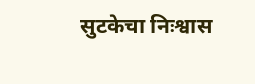सुटकेचा निःश्वास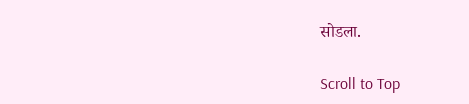सोडला.

Scroll to Top